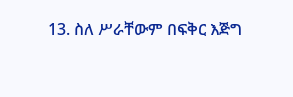13. ስለ ሥራቸውም በፍቅር እጅግ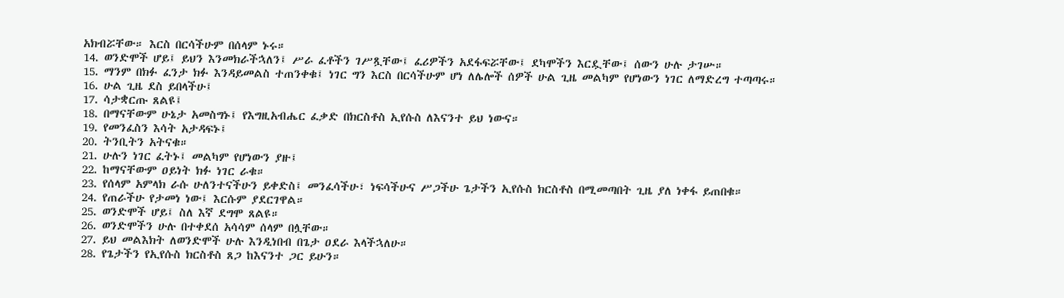አክብሯቸው። እርስ በርሳችሁም በሰላም ኑሩ።
14. ወንድሞች ሆይ፤ ይህን እንመክራችኋለን፤ ሥራ ፈቶችን ገሥጿቸው፤ ፈሪዎችን አደፋፍሯቸው፤ ደካሞችን እርዷቸው፤ ሰውን ሁሉ ታገሡ።
15. ማንም በክፉ ፈንታ ክፉ እንዳይመልስ ተጠንቀቁ፤ ነገር ግን እርስ በርሳችሁም ሆነ ለሌሎች ሰዎች ሁል ጊዜ መልካም የሆነውን ነገር ለማድረግ ተጣጣሩ።
16. ሁል ጊዜ ደስ ይበላችሁ፤
17. ሳታቋርጡ ጸልዩ፤
18. በማናቸውም ሁኔታ አመስግኑ፤ የእግዚአብሔር ፈቃድ በክርስቶስ ኢየሱስ ለእናንተ ይህ ነውና።
19. የመንፈስን እሳት አታዳፍኑ፤
20. ትንቢትን አትናቁ።
21. ሁሉን ነገር ፈትኑ፤ መልካም የሆነውን ያዙ፤
22. ከማናቸውም ዐይነት ክፉ ነገር ራቁ።
23. የሰላም አምላክ ራሱ ሁለንተናችሁን ይቀድስ፤ መንፈሳችሁ፣ ነፍሳችሁና ሥጋችሁ ጌታችን ኢየሱስ ክርስቶስ በሚመጣበት ጊዜ ያለ ነቀፋ ይጠበቁ።
24. የጠራችሁ የታመነ ነው፤ እርሱም ያደርገዋል።
25. ወንድሞች ሆይ፤ ስለ እኛ ደግሞ ጸልዩ።
26. ወንድሞችን ሁሉ በተቀደሰ አሳሳም ሰላም በሏቸው።
27. ይህ መልእክት ለወንድሞች ሁሉ እንዲነበብ በጌታ ዐደራ እላችኋለሁ።
28. የጌታችን የኢየሱስ ክርስቶስ ጸጋ ከእናንተ ጋር ይሁን።